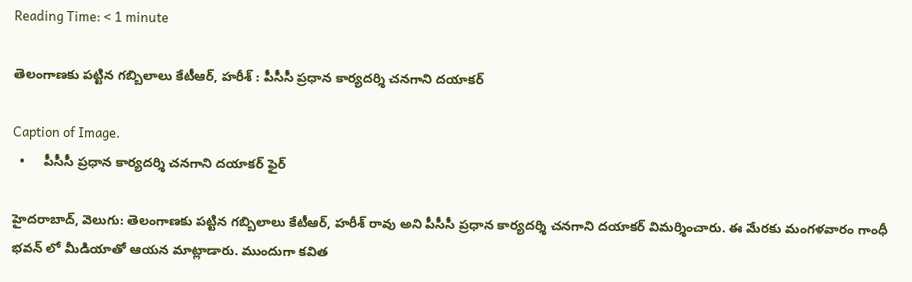Reading Time: < 1 minute

తెలంగాణకు పట్టిన గబ్బిలాలు కేటీఆర్, హరీశ్ : పీసీసీ ప్రధాన కార్యదర్శి చనగాని దయాకర్

Caption of Image.
  •     పీసీసీ ప్రధాన కార్యదర్శి చనగాని దయాకర్ ఫైర్

హైదరాబాద్, వెలుగు: తెలంగాణకు పట్టిన గబ్బిలాలు కేటీఆర్, హరీశ్ రావు అని పీసీసీ ప్రధాన కార్యదర్శి చనగాని దయాకర్ విమర్శించారు. ఈ మేరకు మంగళవారం గాంధీ భవన్ లో మీడియాతో ఆయన మాట్లాడారు. ముందుగా కవిత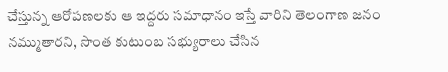చేస్తున్న ఆరోపణలకు ఆ ఇద్దరు సమాధానం ఇస్తే వారిని తెలంగాణ జనం నమ్ముతారని, సొంత కుటుంబ సభ్యురాలు చేసిన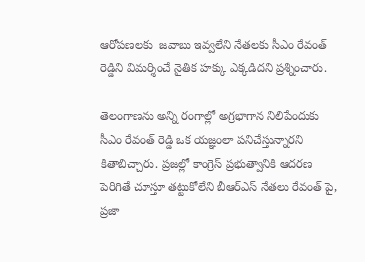ఆరోపణలకు  జవాబు ఇవ్వలేని నేతలకు సీఎం రేవంత్ రెడ్డిని విమర్శించే నైతిక హక్కు ఎక్కడిదని ప్రశ్నించారు.

తెలంగాణను అన్ని రంగాల్లో అగ్రభాగాన నిలిపేందుకు సీఎం రేవంత్ రెడ్డి ఒక యజ్ఞంలా పనిచేస్తున్నారని కితాబిచ్చారు. ప్రజల్లో కాంగ్రెస్ ప్రభుత్వానికి ఆదరణ పెరిగితే చూస్తూ తట్టుకోలేని బీఆర్ఎస్ నేతలు రేవంత్ పై, ప్రజా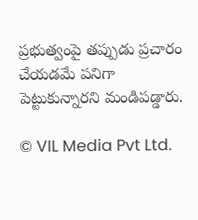ప్రభుత్వంపై తప్పుడు ప్రచారం చేయడమే పనిగా పెట్టుకున్నారని మండిపడ్డారు.

© VIL Media Pvt Ltd.